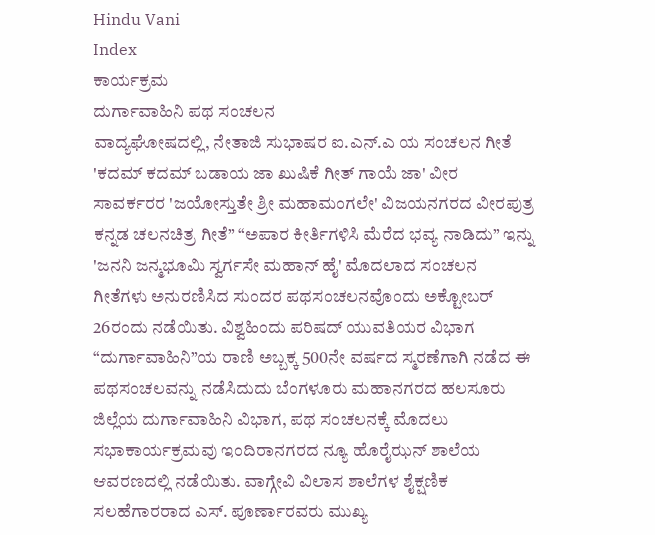Hindu Vani
Index
ಕಾರ್ಯಕ್ರಮ
ದುರ್ಗಾವಾಹಿನಿ ಪಥ ಸಂಚಲನ
ವಾದ್ಯಘೋಷದಲ್ಲಿ, ನೇತಾಜಿ ಸುಭಾಷರ ಐ.ಎನ್.ಎ ಯ ಸಂಚಲನ ಗೀತೆ 'ಕದಮ್ ಕದಮ್ ಬಡಾಯ ಜಾ ಖುಷಿಕೆ ಗೀತ್ ಗಾಯೆ ಜಾ' ವೀರ ಸಾವರ್ಕರರ 'ಜಯೋಸ್ತುತೇ ಶ್ರೀ ಮಹಾಮಂಗಲೇ' ವಿಜಯನಗರದ ವೀರಪುತ್ರ ಕನ್ನಡ ಚಲನಚಿತ್ರ ಗೀತೆ” “ಅಪಾರ ಕೀರ್ತಿಗಳಿಸಿ ಮೆರೆದ ಭವ್ಯ ನಾಡಿದು” ಇನ್ನು 'ಜನನಿ ಜನ್ಮಭೂಮಿ ಸ್ವರ್ಗಸೇ ಮಹಾನ್ ಹೈ' ಮೊದಲಾದ ಸಂಚಲನ ಗೀತೆಗಳು ಅನುರಣಿಸಿದ ಸುಂದರ ಪಥಸಂಚಲನವೊಂದು ಅಕ್ಟೋಬರ್ 26ರಂದು ನಡೆಯಿತು. ವಿಶ್ವಹಿಂದು ಪರಿಷದ್ ಯುವತಿಯರ ವಿಭಾಗ “ದುರ್ಗಾವಾಹಿನಿ”ಯ ರಾಣಿ ಅಬ್ಬಕ್ಕ 500ನೇ ವರ್ಷದ ಸ್ಮರಣೆಗಾಗಿ ನಡೆದ ಈ ಪಥಸಂಚಲವನ್ನು ನಡೆಸಿದುದು ಬೆಂಗಳೂರು ಮಹಾನಗರದ ಹಲಸೂರು ಜಿಲ್ಲೆಯ ದುರ್ಗಾವಾಹಿನಿ ವಿಭಾಗ, ಪಥ ಸಂಚಲನಕ್ಕೆ ಮೊದಲು ಸಭಾಕಾರ್ಯಕ್ರಮವು ಇಂದಿರಾನಗರದ ನ್ಯೂ ಹೊರೈಝನ್ ಶಾಲೆಯ ಆವರಣದಲ್ಲಿ ನಡೆಯಿತು. ವಾಗ್ಗೇವಿ ವಿಲಾಸ ಶಾಲೆಗಳ ಶೈಕ್ಷಣಿಕ ಸಲಹೆಗಾರರಾದ ಎಸ್. ಪೂರ್ಣಾರವರು ಮುಖ್ಯ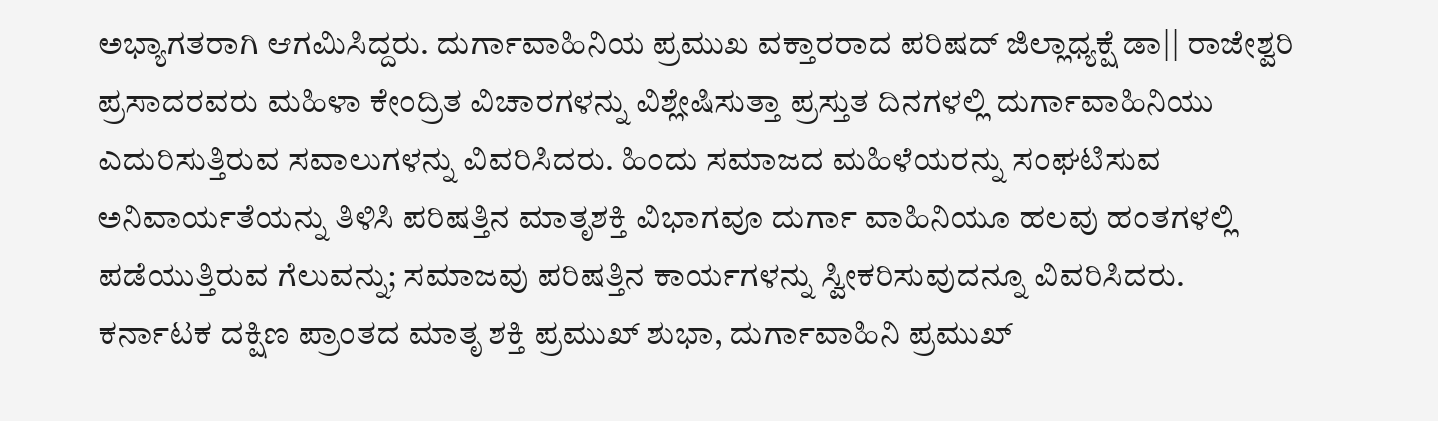ಅಭ್ಯಾಗತರಾಗಿ ಆಗಮಿಸಿದ್ದರು. ದುರ್ಗಾವಾಹಿನಿಯ ಪ್ರಮುಖ ವಕ್ತಾರರಾದ ಪರಿಷದ್ ಜಿಲ್ಲಾಧ್ಯಕ್ಷೆ ಡಾ|| ರಾಜೇಶ್ವರಿ ಪ್ರಸಾದರವರು ಮಹಿಳಾ ಕೇಂದ್ರಿತ ವಿಚಾರಗಳನ್ನು ವಿಶ್ಲೇಷಿಸುತ್ತಾ ಪ್ರಸ್ತುತ ದಿನಗಳಲ್ಲಿ ದುರ್ಗಾವಾಹಿನಿಯು ಎದುರಿಸುತ್ತಿರುವ ಸವಾಲುಗಳನ್ನು ವಿವರಿಸಿದರು. ಹಿಂದು ಸಮಾಜದ ಮಹಿಳೆಯರನ್ನು ಸಂಘಟಿಸುವ ಅನಿವಾರ್ಯತೆಯನ್ನು ತಿಳಿಸಿ ಪರಿಷತ್ತಿನ ಮಾತೃಶಕ್ತಿ ವಿಭಾಗವೂ ದುರ್ಗಾ ವಾಹಿನಿಯೂ ಹಲವು ಹಂತಗಳಲ್ಲಿ ಪಡೆಯುತ್ತಿರುವ ಗೆಲುವನ್ನು; ಸಮಾಜವು ಪರಿಷತ್ತಿನ ಕಾರ್ಯಗಳನ್ನು ಸ್ವೀಕರಿಸುವುದನ್ನೂ ವಿವರಿಸಿದರು.
ಕರ್ನಾಟಕ ದಕ್ಷಿಣ ಪ್ರಾಂತದ ಮಾತೃ ಶಕ್ತಿ ಪ್ರಮುಖ್ ಶುಭಾ, ದುರ್ಗಾವಾಹಿನಿ ಪ್ರಮುಖ್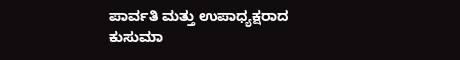ಪಾರ್ವತಿ ಮತ್ತು ಉಪಾಧ್ಯಕ್ಷರಾದ ಕುಸುಮಾ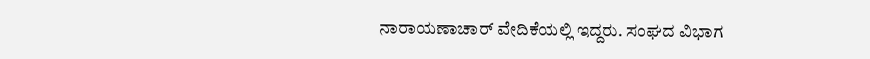ನಾರಾಯಣಾಚಾರ್ ವೇದಿಕೆಯಲ್ಲಿ ಇದ್ದರು. ಸಂಘದ ವಿಭಾಗ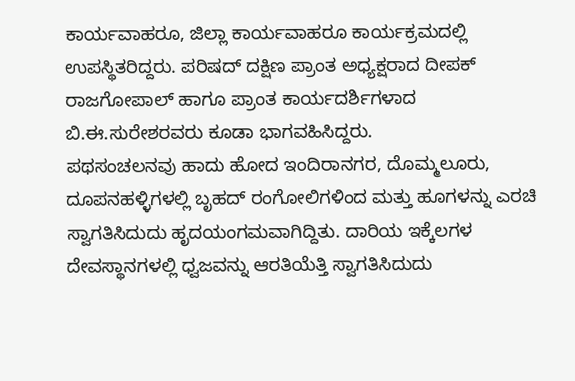ಕಾರ್ಯವಾಹರೂ, ಜಿಲ್ಲಾ ಕಾರ್ಯವಾಹರೂ ಕಾರ್ಯಕ್ರಮದಲ್ಲಿ ಉಪಸ್ಥಿತರಿದ್ದರು. ಪರಿಷದ್ ದಕ್ಷಿಣ ಪ್ರಾಂತ ಅಧ್ಯಕ್ಷರಾದ ದೀಪಕ್ ರಾಜಗೋಪಾಲ್ ಹಾಗೂ ಪ್ರಾಂತ ಕಾರ್ಯದರ್ಶಿಗಳಾದ ಬಿ.ಈ.ಸುರೇಶರವರು ಕೂಡಾ ಭಾಗವಹಿಸಿದ್ದರು.
ಪಥಸಂಚಲನವು ಹಾದು ಹೋದ ಇಂದಿರಾನಗರ, ದೊಮ್ಮಲೂರು, ದೂಪನಹಳ್ಳಿಗಳಲ್ಲಿ ಬೃಹದ್ ರಂಗೋಲಿಗಳಿಂದ ಮತ್ತು ಹೂಗಳನ್ನು ಎರಚಿ ಸ್ವಾಗತಿಸಿದುದು ಹೃದಯಂಗಮವಾಗಿದ್ದಿತು. ದಾರಿಯ ಇಕ್ಕೆಲಗಳ ದೇವಸ್ಥಾನಗಳಲ್ಲಿ ಧ್ವಜವನ್ನು ಆರತಿಯೆತ್ತಿ ಸ್ವಾಗತಿಸಿದುದು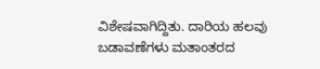ವಿಶೇಷವಾಗಿದ್ದಿತು. ದಾರಿಯ ಹಲವು ಬಡಾವಣೆಗಳು ಮತಾಂತರದ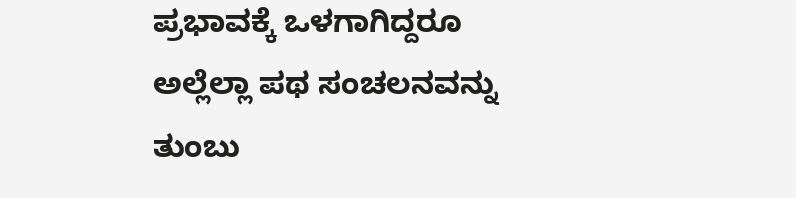ಪ್ರಭಾವಕ್ಕೆ ಒಳಗಾಗಿದ್ದರೂ ಅಲ್ಲೆಲ್ಲಾ ಪಥ ಸಂಚಲನವನ್ನು ತುಂಬು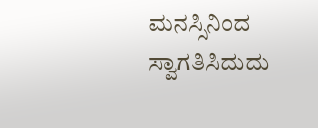ಮನಸ್ಸಿನಿಂದ ಸ್ವಾಗತಿಸಿದುದು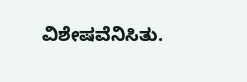ವಿಶೇಷವೆನಿಸಿತು.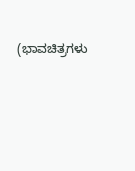(ಭಾವಚಿತ್ರಗಳು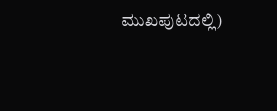ಮುಖಪುಟದಲ್ಲಿ)